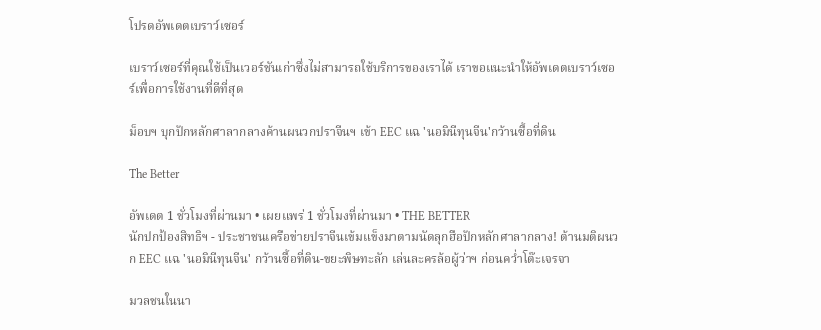โปรดอัพเดตเบราว์เซอร์

เบราว์เซอร์ที่คุณใช้เป็นเวอร์ชันเก่าซึ่งไม่สามารถใช้บริการของเราได้ เราขอแนะนำให้อัพเดตเบราว์เซอร์เพื่อการใช้งานที่ดีที่สุด

ม็อบฯ บุกปักหลักศาลากลางค้านผนวกปราจีนฯ เข้า EEC แฉ 'นอมินีทุนจีน'กว้านซื้อที่ดิน

The Better

อัพเดต 1 ชั่วโมงที่ผ่านมา • เผยแพร่ 1 ชั่วโมงที่ผ่านมา • THE BETTER
นักปกป้องสิทธิฯ - ประชาชนเครือข่ายปราจีนเข้มแข็งมาตามนัดลุกฮือปักหลักศาลากลาง! ต้านมติผนวก EEC แฉ 'นอมินีทุนจีน' กว้านซื้อที่ดิน-ขยะพิษทะลัก เล่นละครล้อผู้ว่าฯ ก่อนคว่ำโต๊ะเจรจา

มวลชนในนา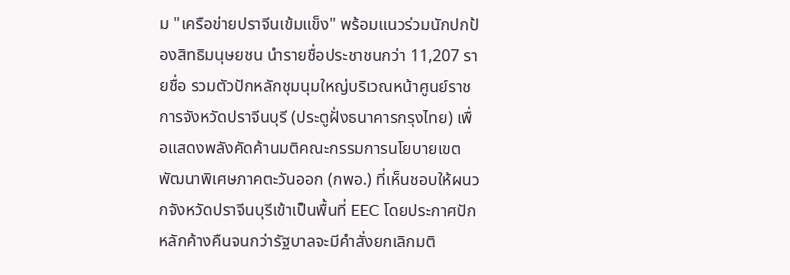ม "เครือข่ายปราจีนเข้มแข็ง" พร้อมแนวร่วมนักปกป้องสิทธิมนุษยชน นำรายชื่อประชาชนกว่า 11,207 รายชื่อ รวมตัวปักหลักชุมนุมใหญ่บริเวณหน้าศูนย์ราชการจังหวัดปราจีนบุรี (ประตูฝั่งธนาคารกรุงไทย) เพื่อแสดงพลังคัดค้านมติคณะกรรมการนโยบายเขตพัฒนาพิเศษภาคตะวันออก (กพอ.) ที่เห็นชอบให้ผนวกจังหวัดปราจีนบุรีเข้าเป็นพื้นที่ EEC โดยประกาศปักหลักค้างคืนจนกว่ารัฐบาลจะมีคำสั่งยกเลิกมติ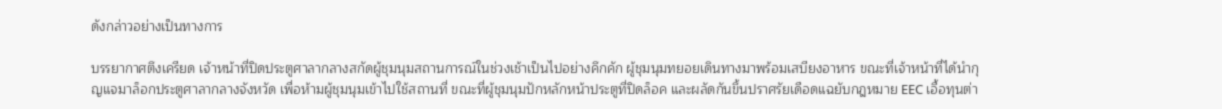ดังกล่าวอย่างเป็นทางการ

บรรยากาศตึงเครียด เจ้าหน้าที่ปิดประตูศาลากลางสกัดผู้ชุมนุมสถานการณ์ในช่วงเช้าเป็นไปอย่างคึกคัก ผู้ชุมนุมทยอยเดินทางมาพร้อมเสบียงอาหาร ขณะที่เจ้าหน้าที่ได้นำกุญแจมาล็อกประตูศาลากลางจังหวัด เพื่อห้ามผู้ชุมนุมเข้าไปใช้สถานที่ ขณะที่ผู้ชุมนุมปักหลักหน้าประตูที่ปิดล็อค และผลัดกันขึ้นปราศรัยเดือดแฉยับกฎหมาย EEC เอื้อทุนต่า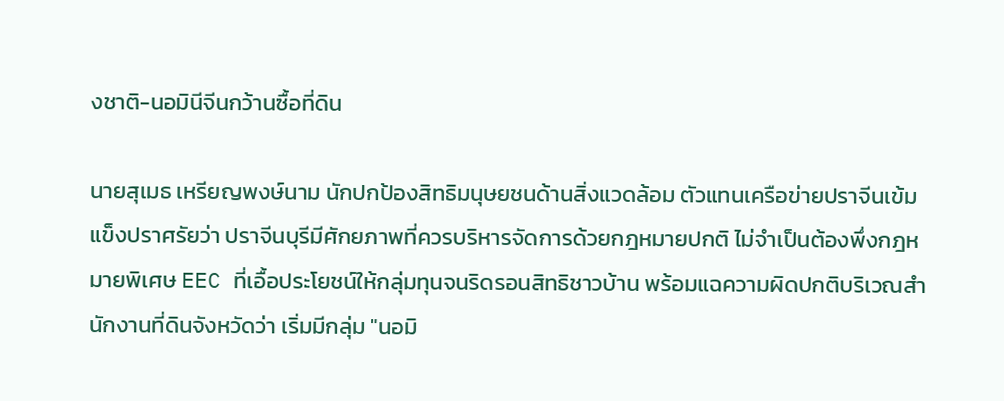งชาติ-นอมินีจีนกว้านซื้อที่ดิน

นายสุเมธ เหรียญพงษ์นาม นักปกป้องสิทธิมนุษยชนด้านสิ่งแวดล้อม ตัวแทนเครือข่ายปราจีนเข้มแข็งปราศรัยว่า ปราจีนบุรีมีศักยภาพที่ควรบริหารจัดการด้วยกฎหมายปกติ ไม่จำเป็นต้องพึ่งกฎหมายพิเศษ EEC ที่เอื้อประโยชน์ให้กลุ่มทุนจนริดรอนสิทธิชาวบ้าน พร้อมแฉความผิดปกติบริเวณสำนักงานที่ดินจังหวัดว่า เริ่มมีกลุ่ม "นอมิ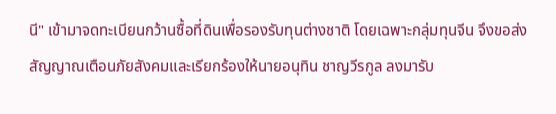นี" เข้ามาจดทะเบียนกว้านซื้อที่ดินเพื่อรองรับทุนต่างชาติ โดยเฉพาะกลุ่มทุนจีน จึงขอส่งสัญญาณเตือนภัยสังคมและเรียกร้องให้นายอนุทิน ชาญวีรกูล ลงมารับ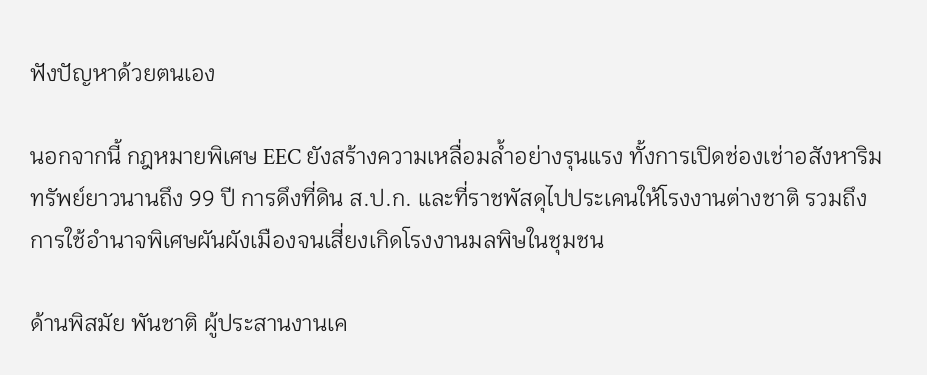ฟังปัญหาด้วยตนเอง

นอกจากนี้ กฎหมายพิเศษ EEC ยังสร้างความเหลื่อมล้ำอย่างรุนแรง ทั้งการเปิดช่องเช่าอสังหาริมทรัพย์ยาวนานถึง 99 ปี การดึงที่ดิน ส.ป.ก. และที่ราชพัสดุไปประเคนให้โรงงานต่างชาติ รวมถึงการใช้อำนาจพิเศษผันผังเมืองจนเสี่ยงเกิดโรงงานมลพิษในชุมชน

ด้านพิสมัย พันชาติ ผู้ประสานงานเค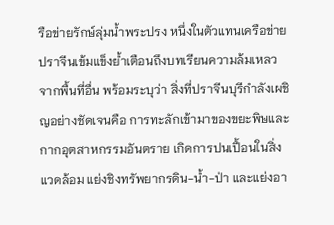รือข่ายรักษ์ลุ่มน้ำพระปรง หนึ่งในตัวแทนเครือข่ายปราจีนเข้มแข็งย้ำเตือนถึงบทเรียนความล้มเหลวจากพื้นที่อื่น พร้อมระบุว่า สิ่งที่ปราจีนบุรีกำลังเผชิญอย่างชัดเจนคือ การทะลักเข้ามาของขยะพิษและกากอุตสาหกรรมอันตราย เกิดการปนเปื้อนในสิ่งแวดล้อม แย่งชิงทรัพยากรดิน-น้ำ-ป่า และแย่งอา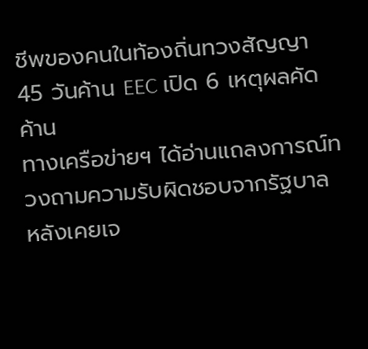ชีพของคนในท้องถิ่นทวงสัญญา 45 วันค้าน EEC เปิด 6 เหตุผลคัดค้าน
ทางเครือข่ายฯ ได้อ่านแถลงการณ์ทวงถามความรับผิดชอบจากรัฐบาล หลังเคยเจ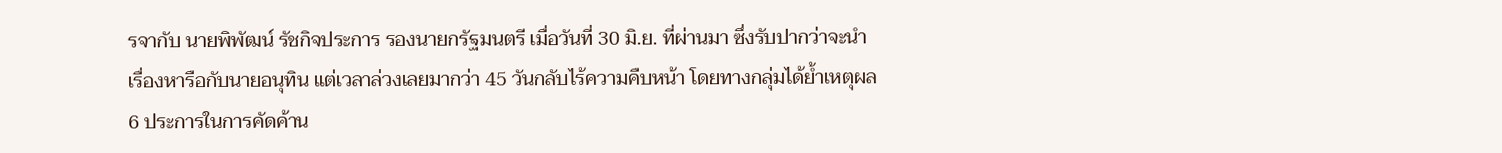รจากับ นายพิพัฒน์ รัชกิจประการ รองนายกรัฐมนตรี เมื่อวันที่ 30 มิ.ย. ที่ผ่านมา ซึ่งรับปากว่าจะนำเรื่องหารือกับนายอนุทิน แต่เวลาล่วงเลยมากว่า 45 วันกลับไร้ความคืบหน้า โดยทางกลุ่มได้ย้ำเหตุผล 6 ประการในการคัดค้าน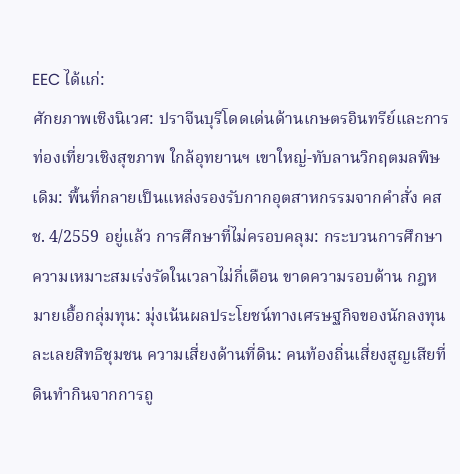EEC ได้แก่:
ศักยภาพเชิงนิเวศ: ปราจีนบุรีโดดเด่นด้านเกษตรอินทรีย์และการท่องเที่ยวเชิงสุขภาพ ใกล้อุทยานฯ เขาใหญ่-ทับลานวิกฤตมลพิษเดิม: พื้นที่กลายเป็นแหล่งรองรับกากอุตสาหกรรมจากคำสั่ง คสช. 4/2559 อยู่แล้ว การศึกษาที่ไม่ครอบคลุม: กระบวนการศึกษาความเหมาะสมเร่งรัดในเวลาไม่กี่เดือน ขาดความรอบด้าน กฎหมายเอื้อกลุ่มทุน: มุ่งเน้นผลประโยชน์ทางเศรษฐกิจของนักลงทุน ละเลยสิทธิชุมชน ความเสี่ยงด้านที่ดิน: คนท้องถิ่นเสี่ยงสูญเสียที่ดินทำกินจากการถู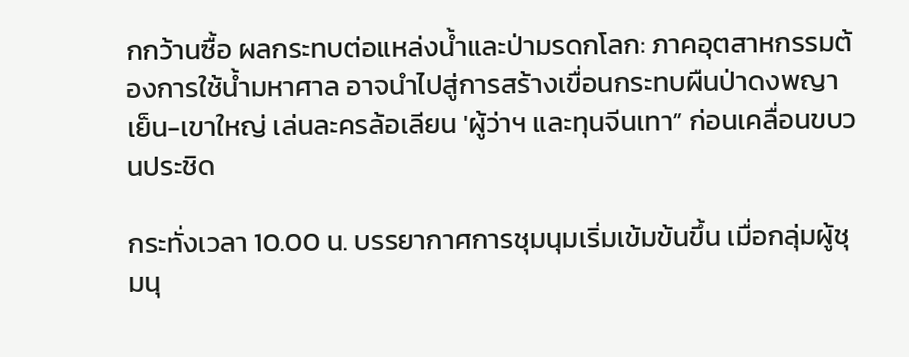กกว้านซื้อ ผลกระทบต่อแหล่งน้ำและป่ามรดกโลก: ภาคอุตสาหกรรมต้องการใช้น้ำมหาศาล อาจนำไปสู่การสร้างเขื่อนกระทบผืนป่าดงพญาเย็น-เขาใหญ่ เล่นละครล้อเลียน 'ผู้ว่าฯ และทุนจีนเทา” ก่อนเคลื่อนขบวนประชิด

กระทั่งเวลา 10.00 น. บรรยากาศการชุมนุมเริ่มเข้มข้นขึ้น เมื่อกลุ่มผู้ชุมนุ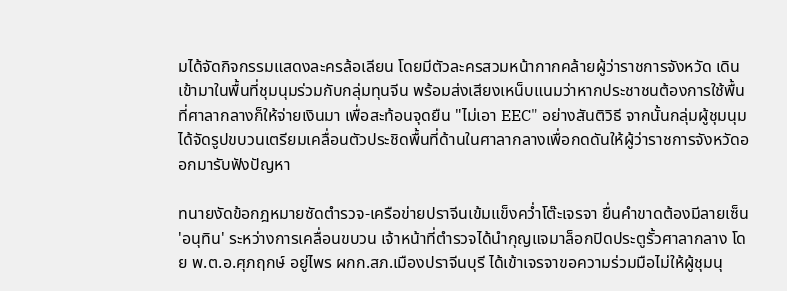มได้จัดกิจกรรมแสดงละครล้อเลียน โดยมีตัวละครสวมหน้ากากคล้ายผู้ว่าราชการจังหวัด เดินเข้ามาในพื้นที่ชุมนุมร่วมกับกลุ่มทุนจีน พร้อมส่งเสียงเหน็บแนมว่าหากประชาชนต้องการใช้พื้นที่ศาลากลางก็ให้จ่ายเงินมา เพื่อสะท้อนจุดยืน "ไม่เอา EEC" อย่างสันติวิธี จากนั้นกลุ่มผู้ชุมนุมได้จัดรูปขบวนเตรียมเคลื่อนตัวประชิดพื้นที่ด้านในศาลากลางเพื่อกดดันให้ผู้ว่าราชการจังหวัดออกมารับฟังปัญหา

ทนายงัดข้อกฎหมายซัดตำรวจ-เครือข่ายปราจีนเข้มแข็งคว่ำโต๊ะเจรจา ยื่นคำขาดต้องมีลายเซ็น 'อนุทิน' ระหว่างการเคลื่อนขบวน เจ้าหน้าที่ตำรวจได้นำกุญแจมาล็อกปิดประตูรั้วศาลากลาง โดย พ.ต.อ.ศุภฤกษ์ อยู่ไพร ผกก.สภ.เมืองปราจีนบุรี ได้เข้าเจรจาขอความร่วมมือไม่ให้ผู้ชุมนุ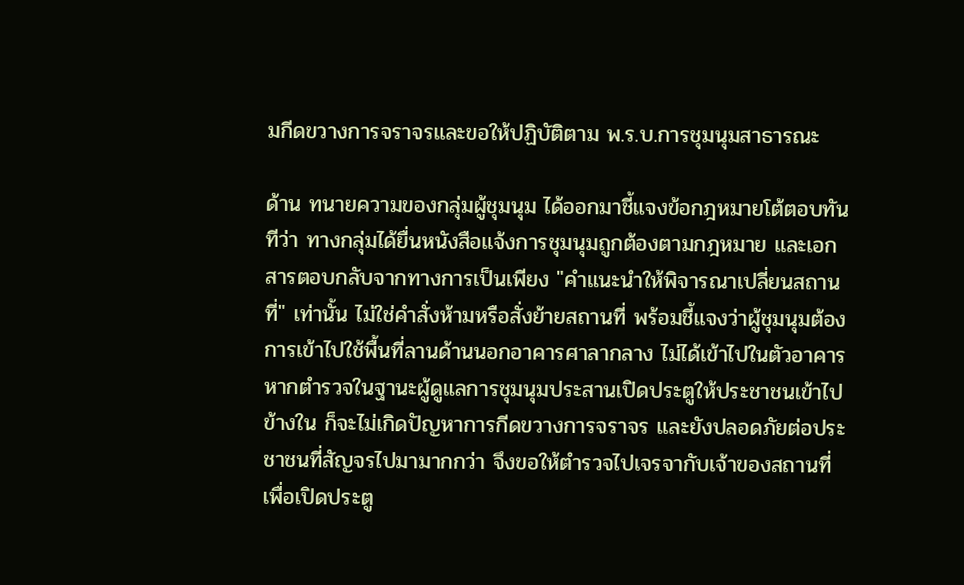มกีดขวางการจราจรและขอให้ปฏิบัติตาม พ.ร.บ.การชุมนุมสาธารณะ

ด้าน ทนายความของกลุ่มผู้ชุมนุม ได้ออกมาชี้แจงข้อกฎหมายโต้ตอบทันทีว่า ทางกลุ่มได้ยื่นหนังสือแจ้งการชุมนุมถูกต้องตามกฎหมาย และเอกสารตอบกลับจากทางการเป็นเพียง "คำแนะนำให้พิจารณาเปลี่ยนสถานที่" เท่านั้น ไม่ใช่คำสั่งห้ามหรือสั่งย้ายสถานที่ พร้อมชี้แจงว่าผู้ชุมนุมต้องการเข้าไปใช้พื้นที่ลานด้านนอกอาคารศาลากลาง ไม่ได้เข้าไปในตัวอาคาร หากตำรวจในฐานะผู้ดูแลการชุมนุมประสานเปิดประตูให้ประชาชนเข้าไปข้างใน ก็จะไม่เกิดปัญหาการกีดขวางการจราจร และยังปลอดภัยต่อประชาชนที่สัญจรไปมามากกว่า จึงขอให้ตำรวจไปเจรจากับเจ้าของสถานที่เพื่อเปิดประตู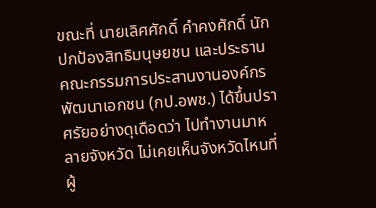ขณะที่ นายเลิศศักดิ์ คำคงศักดิ์ นักปกป้องสิทธิมนุษยชน และประธานคณะกรรมการประสานงานองค์กรพัฒนาเอกชน (กป.อพช.) ได้ขึ้นปราศรัยอย่างดุเดือดว่า ไปทำงานมาหลายจังหวัด ไม่เคยเห็นจังหวัดไหนที่ผู้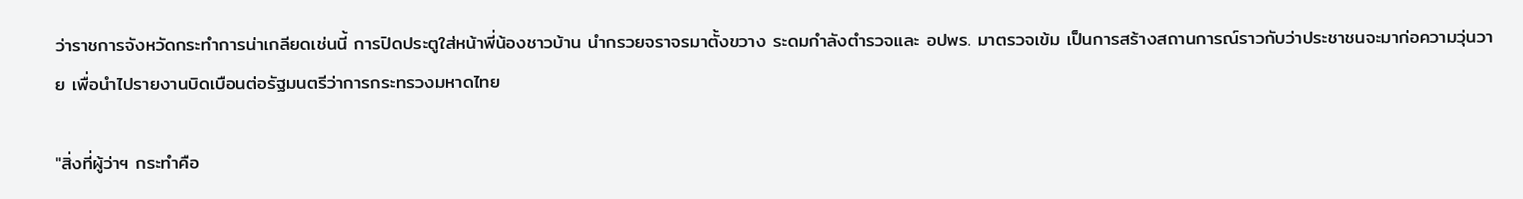ว่าราชการจังหวัดกระทำการน่าเกลียดเช่นนี้ การปิดประตูใส่หน้าพี่น้องชาวบ้าน นำกรวยจราจรมาตั้งขวาง ระดมกำลังตำรวจและ อปพร. มาตรวจเข้ม เป็นการสร้างสถานการณ์ราวกับว่าประชาชนจะมาก่อความวุ่นวาย เพื่อนำไปรายงานบิดเบือนต่อรัฐมนตรีว่าการกระทรวงมหาดไทย

"สิ่งที่ผู้ว่าฯ กระทำคือ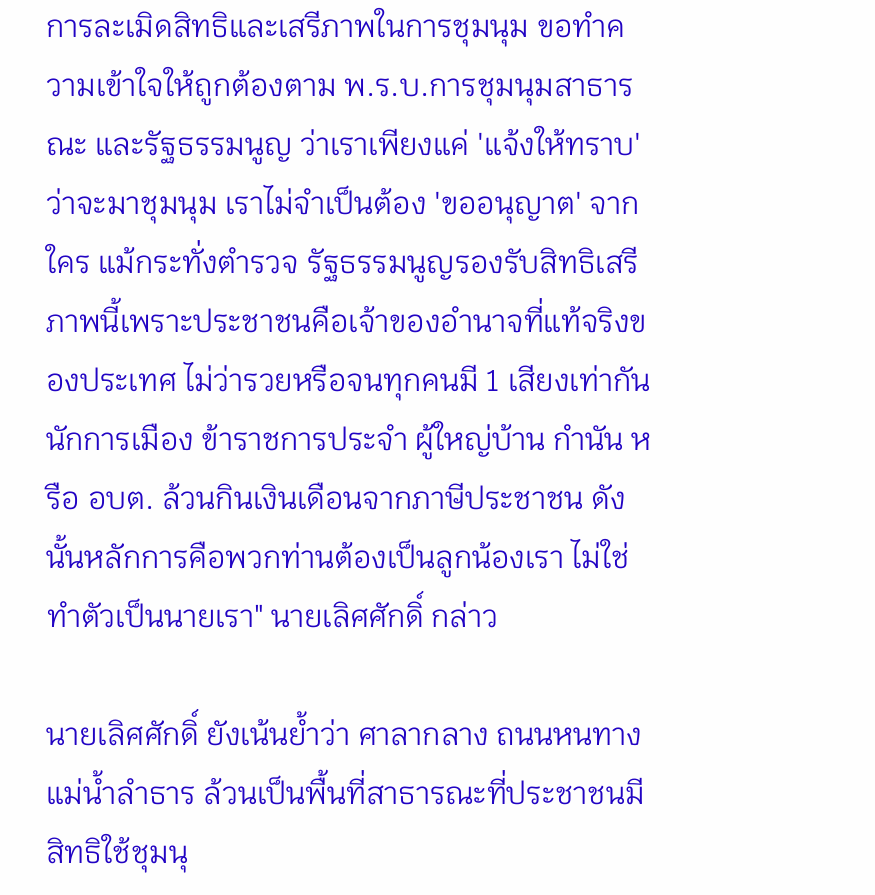การละเมิดสิทธิและเสรีภาพในการชุมนุม ขอทำความเข้าใจให้ถูกต้องตาม พ.ร.บ.การชุมนุมสาธารณะ และรัฐธรรมนูญ ว่าเราเพียงแค่ 'แจ้งให้ทราบ' ว่าจะมาชุมนุม เราไม่จำเป็นต้อง 'ขออนุญาต' จากใคร แม้กระทั่งตำรวจ รัฐธรรมนูญรองรับสิทธิเสรีภาพนี้เพราะประชาชนคือเจ้าของอำนาจที่แท้จริงของประเทศ ไม่ว่ารวยหรือจนทุกคนมี 1 เสียงเท่ากัน นักการเมือง ข้าราชการประจำ ผู้ใหญ่บ้าน กำนัน หรือ อบต. ล้วนกินเงินเดือนจากภาษีประชาชน ดังนั้นหลักการคือพวกท่านต้องเป็นลูกน้องเรา ไม่ใช่ทำตัวเป็นนายเรา" นายเลิศศักดิ์ กล่าว

นายเลิศศักดิ์ ยังเน้นย้ำว่า ศาลากลาง ถนนหนทาง แม่น้ำลำธาร ล้วนเป็นพื้นที่สาธารณะที่ประชาชนมีสิทธิใช้ชุมนุ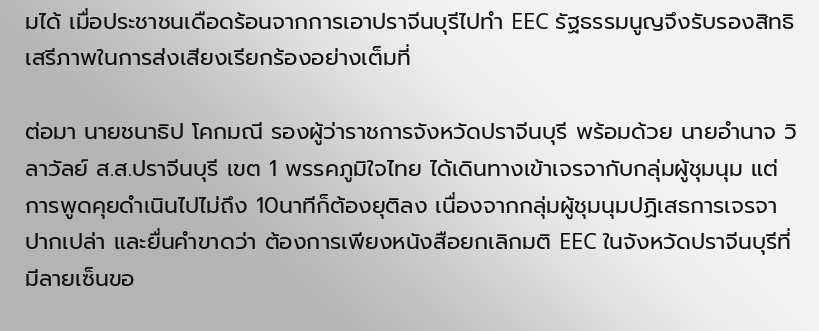มได้ เมื่อประชาชนเดือดร้อนจากการเอาปราจีนบุรีไปทำ EEC รัฐธรรมนูญจึงรับรองสิทธิเสรีภาพในการส่งเสียงเรียกร้องอย่างเต็มที่

ต่อมา นายชนาธิป โคกมณี รองผู้ว่าราชการจังหวัดปราจีนบุรี พร้อมด้วย นายอำนาจ วิลาวัลย์ ส.ส.ปราจีนบุรี เขต 1 พรรคภูมิใจไทย ได้เดินทางเข้าเจรจากับกลุ่มผู้ชุมนุม แต่การพูดคุยดำเนินไปไม่ถึง 10นาทีก็ต้องยุติลง เนื่องจากกลุ่มผู้ชุมนุมปฏิเสธการเจรจาปากเปล่า และยื่นคำขาดว่า ต้องการเพียงหนังสือยกเลิกมติ EEC ในจังหวัดปราจีนบุรีที่มีลายเซ็นขอ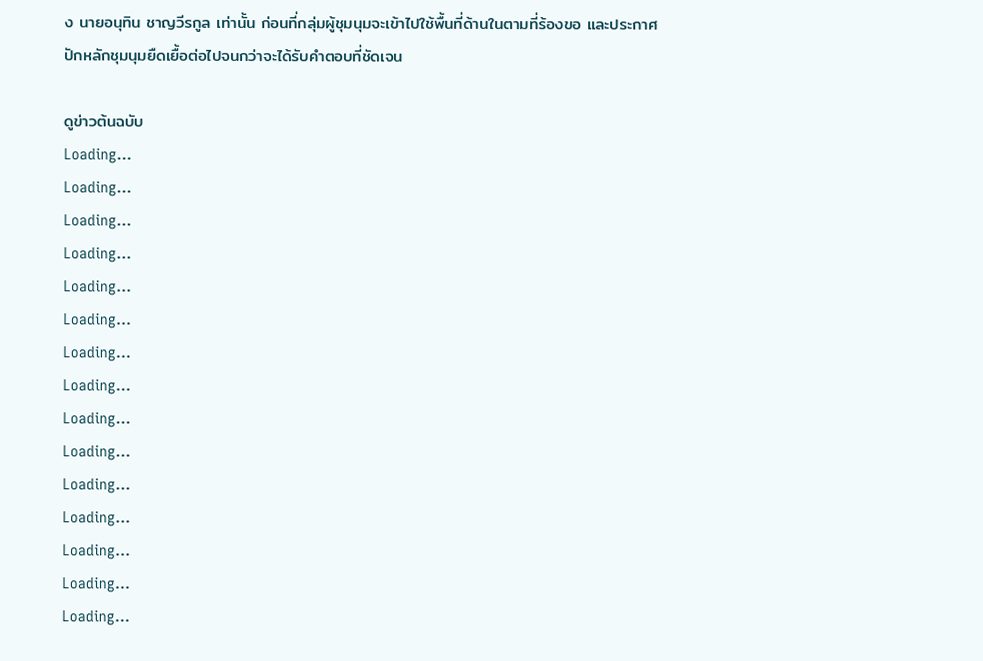ง นายอนุทิน ชาญวีรกูล เท่านั้น ก่อนที่กลุ่มผู้ชุมนุมจะเข้าไปใช้พื้นที่ด้านในตามที่ร้องขอ และประกาศปักหลักชุมนุมยืดเยื้อต่อไปจนกว่าจะได้รับคำตอบที่ชัดเจน

ดูข่าวต้นฉบับ
Loading...
Loading...
Loading...
Loading...
Loading...
Loading...
Loading...
Loading...
Loading...
Loading...
Loading...
Loading...
Loading...
Loading...
Loading...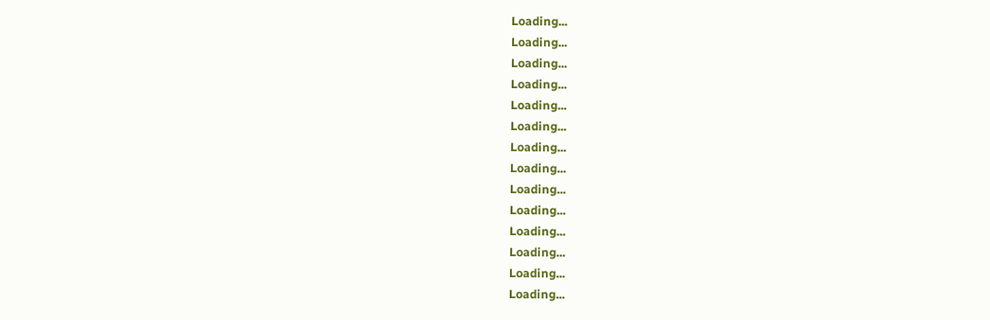Loading...
Loading...
Loading...
Loading...
Loading...
Loading...
Loading...
Loading...
Loading...
Loading...
Loading...
Loading...
Loading...
Loading...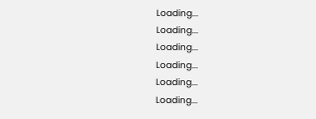Loading...
Loading...
Loading...
Loading...
Loading...
Loading...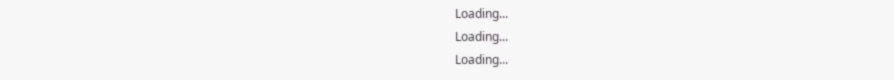Loading...
Loading...
Loading...